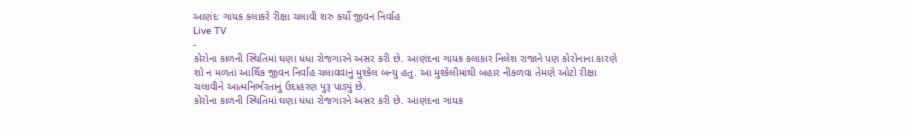આણંદઃ ગાયક કલાકરે રીક્ષા ચલાવી શરુ કર્યો જીવન નિર્વાહ
Live TV
-
કોરોના કાળની સ્થિતિમાં ઘણા ધંધા રોજગારને અસર કરી છે. આણંદના ગાયક કલાકાર નિલેશ રાજાને પણ કોરોનાના કારણે શો ન મળતાં આર્થિક જીવન નિર્વાહ ચલાવવાનું મુશ્કેલ બન્યુ હતુ. આ મુશ્કેલીમાંથી બહાર નીકળવા તેમણે ઓટો રીક્ષા ચલાવીને આત્મનિર્ભરતાનું ઉદાહરણ પુરૂ પાડ્યું છે.
કોરોના કાળની સ્થિતિમાં ઘણા ધંધા રોજગારને અસર કરી છે. આણંદના ગાયક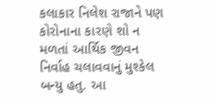કલાકાર નિલેશ રાજાને પણ કોરોનાના કારણે શો ન મળતાં આર્થિક જીવન નિર્વાહ ચલાવવાનું મુશ્કેલ બન્યુ હતુ. આ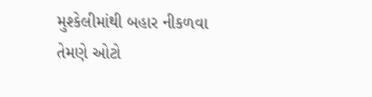મુશ્કેલીમાંથી બહાર નીકળવા તેમણે ઓટો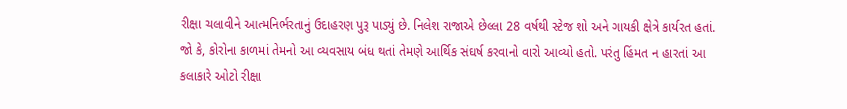રીક્ષા ચલાવીને આત્મનિર્ભરતાનું ઉદાહરણ પુરૂ પાડ્યું છે. નિલેશ રાજાએ છેલ્લા 28 વર્ષથી સ્ટેજ શો અને ગાયકી ક્ષેત્રે કાર્યરત હતાં. જો કે, કોરોના કાળમાં તેમનો આ વ્યવસાય બંધ થતાં તેમણે આર્થિક સંઘર્ષ કરવાનો વારો આવ્યો હતો. પરંતુ હિંમત ન હારતાં આ કલાકારે ઓટો રીક્ષા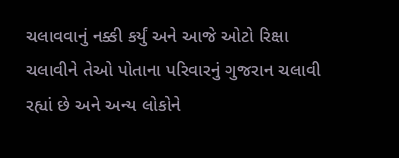ચલાવવાનું નક્કી કર્યું અને આજે ઓટો રિક્ષા ચલાવીને તેઓ પોતાના પરિવારનું ગુજરાન ચલાવી રહ્યાં છે અને અન્ય લોકોને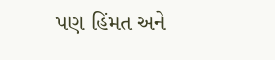પણ હિંમત અને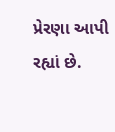પ્રેરણા આપી રહ્યાં છે.